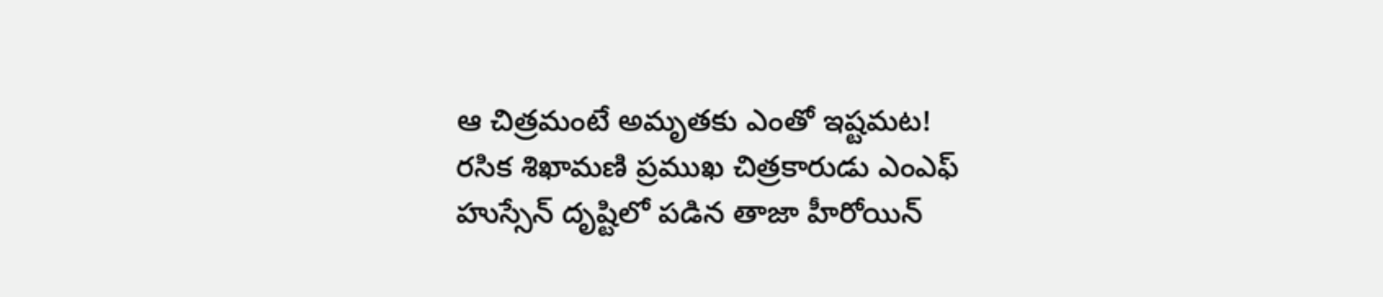ఆ చిత్రమంటే అమృతకు ఎంతో ఇష్టమట!
రసిక శిఖామణి ప్రముఖ చిత్రకారుడు ఎంఎఫ్ హుస్సేన్ దృష్టిలో పడిన తాజా హీరోయిన్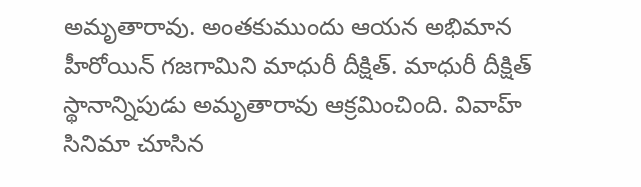అమృతారావు. అంతకుముందు ఆయన అభిమాన హీరోయిన్ గజగామిని మాధురీ దీక్షిత్. మాధురీ దీక్షిత్ స్థానాన్నిపుడు అమృతారావు ఆక్రమించింది. వివాహ్ సినిమా చూసిన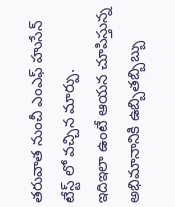తరువాత నుంచీ ఎంఎఫ్ హుసేన్ టేస్ట్ లో వచ్చిన మార్పు.
ఇదిఇలా ఉంటే ఆయన చూపిస్తున్న అభిమానానికి ఉబ్బితబ్బిబ్బు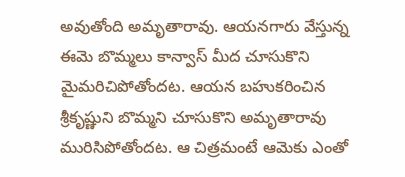అవుతోంది అమృతారావు. ఆయనగారు వేస్తున్న ఈమె బొమ్మలు కాన్వాస్ మీద చూసుకొని మైమరిచిపోతోందట. ఆయన బహుకరించిన శ్రీకృష్ణుని బొమ్మని చూసుకొని అమృతారావు మురిసిపోతోందట. ఆ చిత్రమంటే ఆమెకు ఎంతో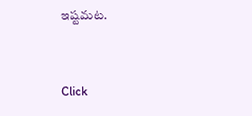ఇష్టమట.


Click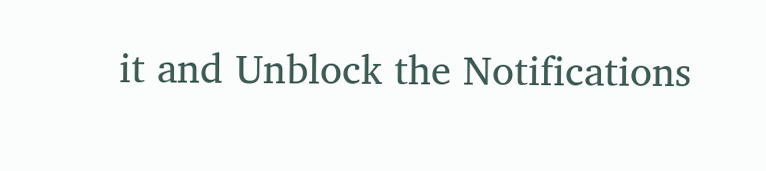it and Unblock the Notifications